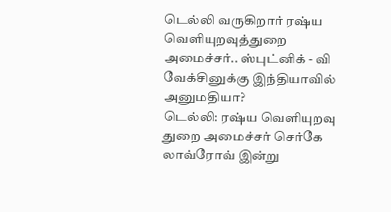டெல்லி வருகிறார் ரஷ்ய வெளியுறவுத்துறை அமைச்சர்.. ஸ்புட்னிக் - வி வேக்சினுக்கு இந்தியாவில் அனுமதியா?
டெல்லி: ரஷ்ய வெளியுறவு துறை அமைச்சர் செர்கே லாவ்ரோவ் இன்று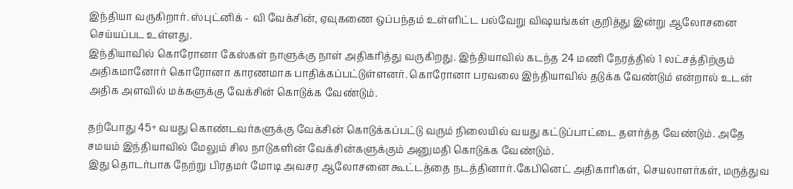இந்தியா வருகிறார். ஸ்புட்னிக் - வி வேக்சின், ஏவுகணை ஒப்பந்தம் உள்ளிட்ட பல்வேறு விஷயங்கள் குறித்து இன்று ஆலோசனை செய்யப்பட உள்ளது.
இந்தியாவில் கொரோனா கேஸ்கள் நாளுக்கு நாள் அதிகரித்து வருகிறது. இந்தியாவில் கடந்த 24 மணி நேரத்தில் 1 லட்சத்திற்கும் அதிகமானோர் கொரோனா காரணமாக பாதிக்கப்பட்டுள்ளனர். கொரோனா பரவலை இந்தியாவில் தடுக்க வேண்டும் என்றால் உடன் அதிக அளவில் மக்களுக்கு வேக்சின் கொடுக்க வேண்டும்.

தற்போது 45+ வயது கொண்டவர்களுக்கு வேக்சின் கொடுக்கப்பட்டு வரும் நிலையில் வயது கட்டுப்பாட்டை தளர்த்த வேண்டும். அதே சமயம் இந்தியாவில் மேலும் சில நாடுகளின் வேக்சின்களுக்கும் அனுமதி கொடுக்க வேண்டும்.
இது தொடர்பாக நேற்று பிரதமர் மோடி அவசர ஆலோசனை கூட்டத்தை நடத்தினார்.கேபினெட் அதிகாரிகள், செயலாளர்கள், மருத்துவ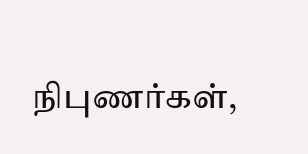நிபுணர்கள்,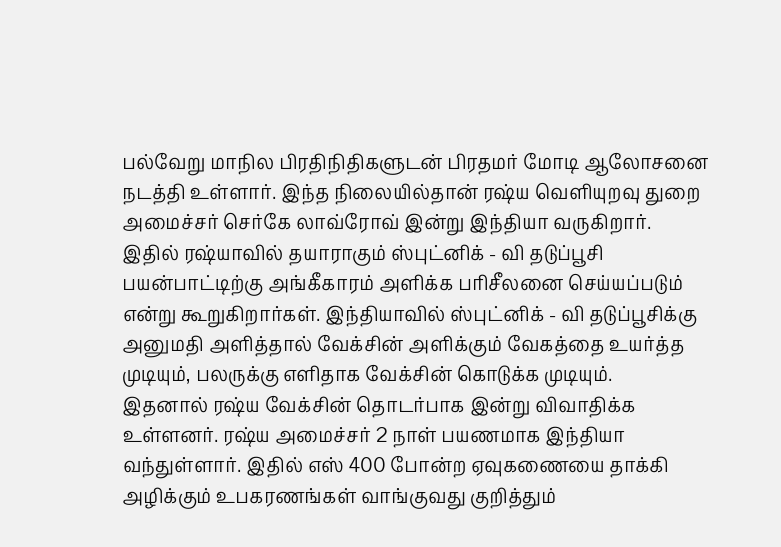பல்வேறு மாநில பிரதிநிதிகளுடன் பிரதமர் மோடி ஆலோசனை நடத்தி உள்ளார். இந்த நிலையில்தான் ரஷ்ய வெளியுறவு துறை அமைச்சர் செர்கே லாவ்ரோவ் இன்று இந்தியா வருகிறார்.
இதில் ரஷ்யாவில் தயாராகும் ஸ்புட்னிக் - வி தடுப்பூசி பயன்பாட்டிற்கு அங்கீகாரம் அளிக்க பரிசீலனை செய்யப்படும் என்று கூறுகிறார்கள். இந்தியாவில் ஸ்புட்னிக் - வி தடுப்பூசிக்கு அனுமதி அளித்தால் வேக்சின் அளிக்கும் வேகத்தை உயர்த்த முடியும், பலருக்கு எளிதாக வேக்சின் கொடுக்க முடியும்.
இதனால் ரஷ்ய வேக்சின் தொடர்பாக இன்று விவாதிக்க உள்ளனர். ரஷ்ய அமைச்சர் 2 நாள் பயணமாக இந்தியா வந்துள்ளார். இதில் எஸ் 400 போன்ற ஏவுகணையை தாக்கி அழிக்கும் உபகரணங்கள் வாங்குவது குறித்தும்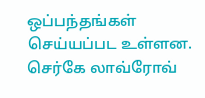ஒப்பந்தங்கள் செய்யப்பட உள்ளன. செர்கே லாவ்ரோவ்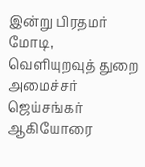இன்று பிரதமர் மோடி, வெளியுறவுத் துறை அமைச்சர் ஜெய்சங்கர் ஆகியோரை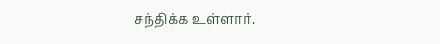சந்திக்க உள்ளார்.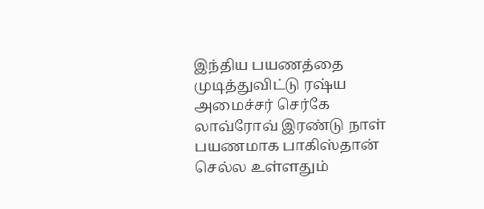இந்திய பயணத்தை முடித்துவிட்டு ரஷ்ய அமைச்சர் செர்கே லாவ்ரோவ் இரண்டு நாள் பயணமாக பாகிஸ்தான் செல்ல உள்ளதும்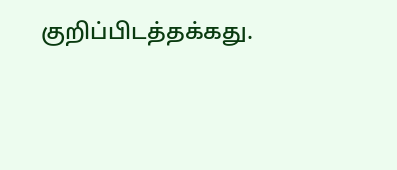குறிப்பிடத்தக்கது.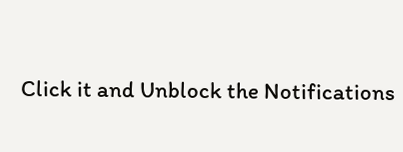Click it and Unblock the Notifications